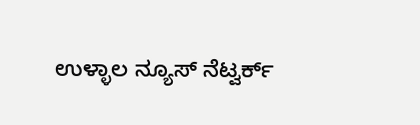ಉಳ್ಳಾಲ ನ್ಯೂಸ್ ನೆಟ್ವರ್ಕ್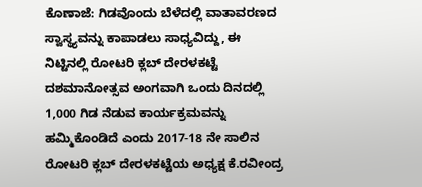ಕೊಣಾಜೆ: ಗಿಡವೊಂದು ಬೆಳೆದಲ್ಲಿ ವಾತಾವರಣದ ಸ್ವಾಸ್ಥ್ಯವನ್ನು ಕಾಪಾಡಲು ಸಾಧ್ಯವಿದ್ದು, ಈ ನಿಟ್ಟಿನಲ್ಲಿ ರೋಟರಿ ಕ್ಲಬ್ ದೇರಳಕಟ್ಟೆ ದಶಮಾನೋತ್ಸವ ಅಂಗವಾಗಿ ಒಂದು ದಿನದಲ್ಲಿ 1,000 ಗಿಡ ನೆಡುವ ಕಾರ್ಯಕ್ರಮವನ್ನು ಹಮ್ಮಿಕೊಂಡಿದೆ ಎಂದು 2017-18 ನೇ ಸಾಲಿನ ರೋಟರಿ ಕ್ಲಬ್ ದೇರಳಕಟ್ಟೆಯ ಅಧ್ಯಕ್ಷ ಕೆ.ರವೀಂದ್ರ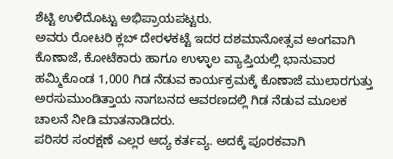ಶೆಟ್ಟಿ ಉಳಿದೊಟ್ಟು ಅಭಿಪ್ರಾಯಪಟ್ಟರು.
ಅವರು ರೋಟರಿ ಕ್ಲಬ್ ದೇರಳಕಟ್ಟೆ ಇದರ ದಶಮಾನೋತ್ಸವ ಅಂಗವಾಗಿ ಕೊಣಾಜೆ, ಕೋಟೆಕಾರು ಹಾಗೂ ಉಳ್ಳಾಲ ವ್ಯಾಪ್ತಿಯಲ್ಲಿ ಭಾನುವಾರ ಹಮ್ಮಿಕೊಂಡ 1,000 ಗಿಡ ನೆಡುವ ಕಾರ್ಯಕ್ರಮಕ್ಕೆ ಕೊಣಾಜೆ ಮುಲಾರಗುತ್ತು ಅರಸುಮುಂಡಿತ್ತಾಯ ನಾಗಬನದ ಆವರಣದಲ್ಲಿ ಗಿಡ ನೆಡುವ ಮೂಲಕ ಚಾಲನೆ ನೀಡಿ ಮಾತನಾಡಿದರು.
ಪರಿಸರ ಸಂರಕ್ಷಣೆ ಎಲ್ಲರ ಆದ್ಯ ಕರ್ತವ್ಯ. ಅದಕ್ಕೆ ಪೂರಕವಾಗಿ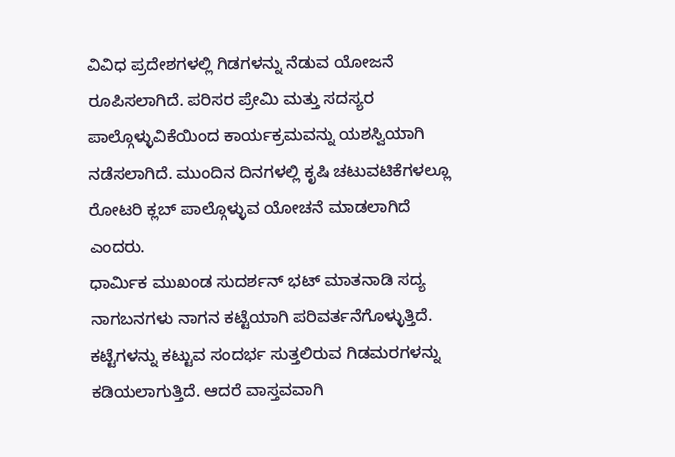ವಿವಿಧ ಪ್ರದೇಶಗಳಲ್ಲಿ ಗಿಡಗಳನ್ನು ನೆಡುವ ಯೋಜನೆ ರೂಪಿಸಲಾಗಿದೆ. ಪರಿಸರ ಪ್ರೇಮಿ ಮತ್ತು ಸದಸ್ಯರ ಪಾಲ್ಗೊಳ್ಳುವಿಕೆಯಿಂದ ಕಾರ್ಯಕ್ರಮವನ್ನು ಯಶಸ್ವಿಯಾಗಿ ನಡೆಸಲಾಗಿದೆ. ಮುಂದಿನ ದಿನಗಳಲ್ಲಿ ಕೃಷಿ ಚಟುವಟಿಕೆಗಳಲ್ಲೂ ರೋಟರಿ ಕ್ಲಬ್ ಪಾಲ್ಗೊಳ್ಳುವ ಯೋಚನೆ ಮಾಡಲಾಗಿದೆ ಎಂದರು.
ಧಾರ್ಮಿಕ ಮುಖಂಡ ಸುದರ್ಶನ್ ಭಟ್ ಮಾತನಾಡಿ ಸದ್ಯ ನಾಗಬನಗಳು ನಾಗನ ಕಟ್ಟೆಯಾಗಿ ಪರಿವರ್ತನೆಗೊಳ್ಳುತ್ತಿದೆ. ಕಟ್ಟೆಗಳನ್ನು ಕಟ್ಟುವ ಸಂದರ್ಭ ಸುತ್ತಲಿರುವ ಗಿಡಮರಗಳನ್ನು ಕಡಿಯಲಾಗುತ್ತಿದೆ. ಆದರೆ ವಾಸ್ತವವಾಗಿ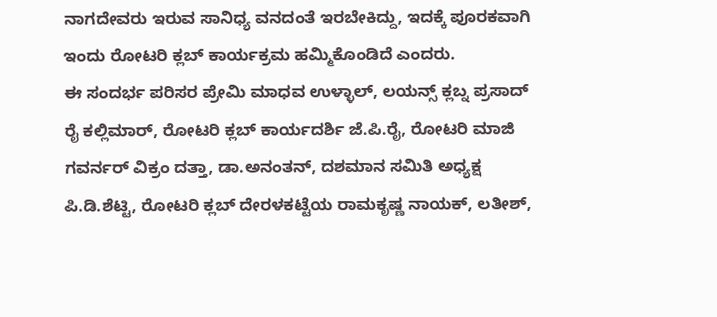ನಾಗದೇವರು ಇರುವ ಸಾನಿಧ್ಯ ವನದಂತೆ ಇರಬೇಕಿದ್ದು, ಇದಕ್ಕೆ ಪೂರಕವಾಗಿ ಇಂದು ರೋಟರಿ ಕ್ಲಬ್ ಕಾರ್ಯಕ್ರಮ ಹಮ್ಮಿಕೊಂಡಿದೆ ಎಂದರು.
ಈ ಸಂದರ್ಭ ಪರಿಸರ ಪ್ರೇಮಿ ಮಾಧವ ಉಳ್ಳಾಲ್, ಲಯನ್ಸ್ ಕ್ಲಬ್ನ ಪ್ರಸಾದ್ ರೈ ಕಲ್ಲಿಮಾರ್, ರೋಟರಿ ಕ್ಲಬ್ ಕಾರ್ಯದರ್ಶಿ ಜೆ.ಪಿ.ರೈ, ರೋಟರಿ ಮಾಜಿ ಗವರ್ನರ್ ವಿಕ್ರಂ ದತ್ತಾ, ಡಾ.ಅನಂತನ್, ದಶಮಾನ ಸಮಿತಿ ಅಧ್ಯಕ್ಷ ಪಿ.ಡಿ.ಶೆಟ್ಟಿ, ರೋಟರಿ ಕ್ಲಬ್ ದೇರಳಕಟ್ಟೆಯ ರಾಮಕೃಷ್ಣ ನಾಯಕ್, ಲತೀಶ್,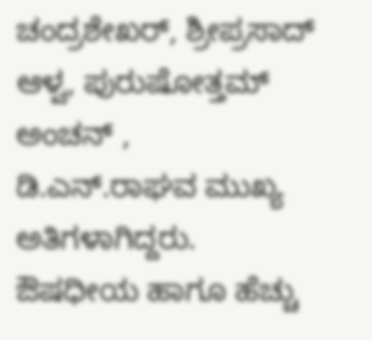ಚಂದ್ರಶೇಖರ್, ಶ್ರೀಪ್ರಸಾದ್ ಆಳ್ವ, ಪುರುಷೋತ್ತಮ್ ಅಂಚನ್ , ಡಿ.ಎನ್.ರಾಘವ ಮುಖ್ಯ ಅತಿಗಳಾಗಿದ್ದರು.
ಔಷಧೀಯ ಹಾಗೂ ಹೆಚ್ಚು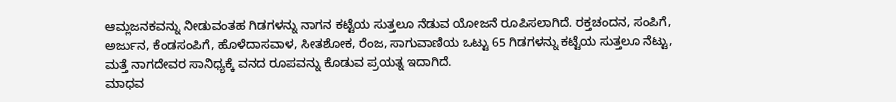ಆಮ್ಲಜನಕವನ್ನು ನೀಡುವಂತಹ ಗಿಡಗಳನ್ನು ನಾಗನ ಕಟ್ಟೆಯ ಸುತ್ತಲೂ ನೆಡುವ ಯೋಜನೆ ರೂಪಿಸಲಾಗಿದೆ. ರಕ್ತಚಂದನ, ಸಂಪಿಗೆ, ಅರ್ಜುನ, ಕೆಂಡಸಂಪಿಗೆ, ಹೊಳೆದಾಸವಾಳ, ಸೀತಶೋಕ, ರೆಂಜ, ಸಾಗುವಾಣಿಯ ಒಟ್ಟು 65 ಗಿಡಗಳನ್ನು ಕಟ್ಟೆಯ ಸುತ್ತಲೂ ನೆಟ್ಟು, ಮತ್ತೆ ನಾಗದೇವರ ಸಾನಿಧ್ಯಕ್ಕೆ ವನದ ರೂಪವನ್ನು ಕೊಡುವ ಪ್ರಯತ್ನ ಇದಾಗಿದೆ.
ಮಾಧವ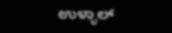ಉಳ್ಳಾಲ್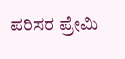ಪರಿಸರ ಪ್ರೇಮಿ